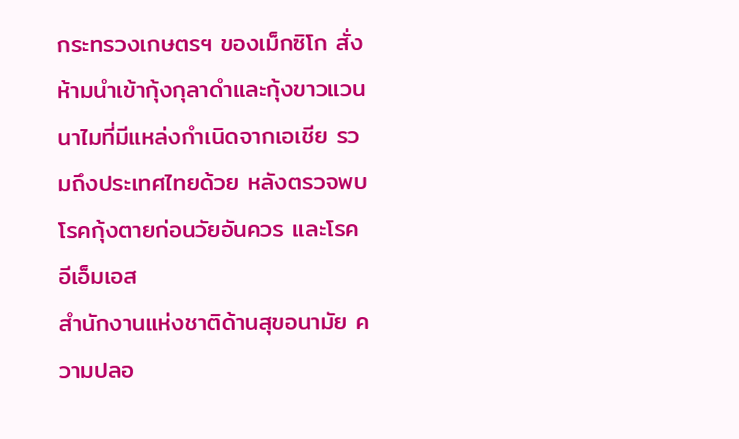กระทรวงเกษตรฯ ของเม็กซิโก สั่งห้ามนำเข้ากุ้งกุลาดำและกุ้งขาวแวนนาไมที่มีแหล่งกำเนิดจากเอเชีย รวมถึงประเทศไทยด้วย หลังตรวจพบโรคกุ้งตายก่อนวัยอันควร และโรคอีเอ็มเอส
สำนักงานแห่งชาติด้านสุขอนามัย ความปลอ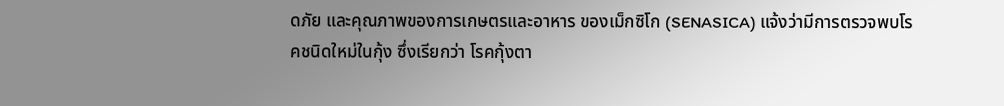ดภัย และคุณภาพของการเกษตรและอาหาร ของเม็กซิโก (SENASICA) แจ้งว่ามีการตรวจพบโรคชนิดใหม่ในกุ้ง ซึ่งเรียกว่า โรคกุ้งตา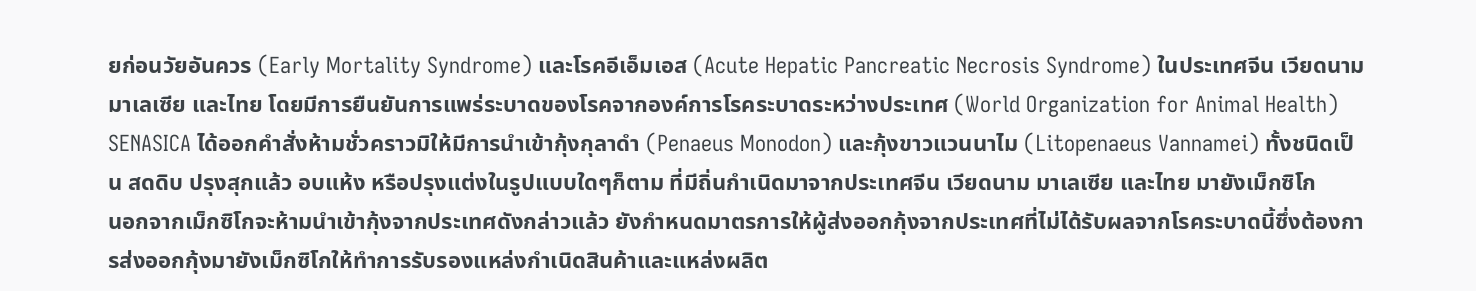ยก่อนวัยอันควร (Early Mortality Syndrome) และโรคอีเอ็มเอส (Acute Hepatic Pancreatic Necrosis Syndrome) ในประเทศจีน เวียดนาม มาเลเซีย และไทย โดยมีการยืนยันการแพร่ระบาดของโรคจากองค์การโรคระบาดระหว่างประเทศ (World Organization for Animal Health)
SENASICA ได้ออกคำสั่งห้ามชั่วคราวมิให้มีการนำเข้ากุ้งกุลาดำ (Penaeus Monodon) และกุ้งขาวแวนนาไม (Litopenaeus Vannamei) ทั้งชนิดเป็น สดดิบ ปรุงสุกแล้ว อบแห้ง หรือปรุงแต่งในรูปแบบใดๆก็ตาม ที่มีถิ่นกำเนิดมาจากประเทศจีน เวียดนาม มาเลเซีย และไทย มายังเม็กซิโก
นอกจากเม็กซิโกจะห้ามนำเข้ากุ้งจากประเทศดังกล่าวแล้ว ยังกำหนดมาตรการให้ผู้ส่งออกกุ้งจากประเทศที่ไม่ได้รับผลจากโรคระบาดนี้ซึ่งต้องการส่งออกกุ้งมายังเม็กซิโกให้ทำการรับรองแหล่งกำเนิดสินค้าและแหล่งผลิต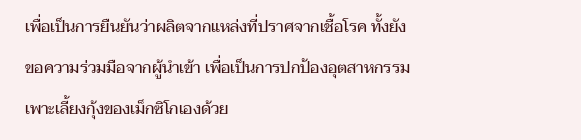เพื่อเป็นการยืนยันว่าผลิตจากแหล่งที่ปราศจากเชื้อโรค ทั้งยังขอความร่วมมือจากผู้นำเข้า เพื่อเป็นการปกป้องอุตสาหกรรมเพาะเลี้ยงกุ้งของเม็กซิโกเองด้วย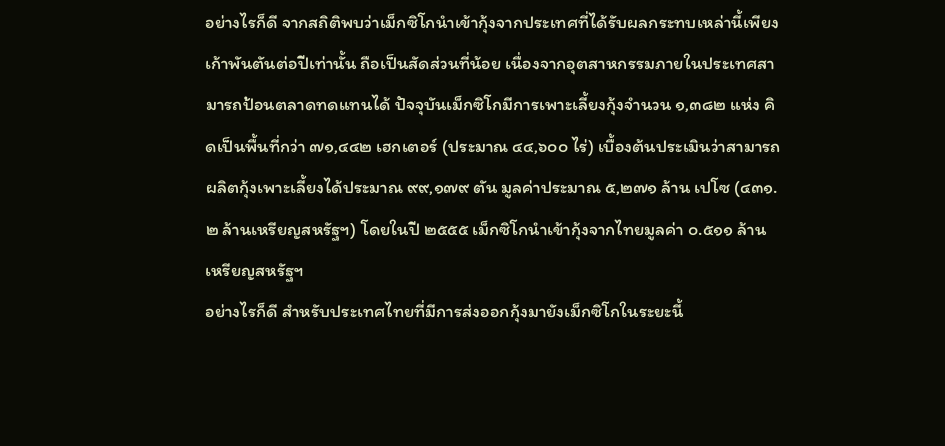อย่างไรก็ดี จากสถิติพบว่าเม็กซิโกนำเข้ากุ้งจากประเทศที่ได้รับผลกระทบเหล่านี้เพียงเก้าพันตันต่อปีเท่านั้น ถือเป็นสัดส่วนที่น้อย เนื่องจากอุตสาหกรรมภายในประเทศสามารถป้อนตลาดทดแทนได้ ปัจจุบันเม็กซิโกมีการเพาะเลี้ยงกุ้งจำนวน ๑,๓๘๒ แห่ง คิดเป็นพื้นที่กว่า ๗๑,๔๔๒ เฮกเตอร์ (ประมาณ ๔๔,๖๐๐ ไร่) เบื้องต้นประเมินว่าสามารถผลิตกุ้งเพาะเลี้ยงได้ประมาณ ๙๙,๑๗๙ ตัน มูลค่าประมาณ ๕,๒๗๑ ล้าน เปโซ (๔๓๑.๒ ล้านเหรียญสหรัฐฯ) โดยในปี ๒๕๕๕ เม็กซิโกนำเข้ากุ้งจากไทยมูลค่า ๐.๕๑๑ ล้านเหรียญสหรัฐฯ
อย่างไรก็ดี สำหรับประเทศไทยที่มีการส่งออกกุ้งมายังเม็กซิโกในระยะนี้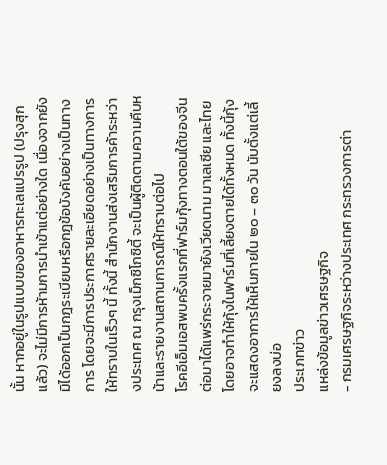นั้น หากอยู่ในรูปแบบของอาหารทะเลแปรรูป (ปรุงสุกแล้ว) จะไม่มีการห้ามการนำเข้าแต่อย่างใด เนื่องจากยังมิได้ออกเป็นกฎระเบียบหรือกฎข้อบังคับอย่างเป็นทางการ โดยจะมีการประกาศรายละเอียดอย่างเป็นทางการให้ทราบในเร็วๆ นี้ ทั้งนี้ สำนักงานส่งเสริมการค้าระหว่างประเทศ ณ กรุงเม็กซิโกซิตี้ จะเป็นผู้ติดตามความคืบหน้าและรายงานสถานการณ์ให้ทราบต่อไป
โรคอีเอ็มเอสพบครั้งแรกที่ฟาร์มกุ้งทางตอนใต้ของจีน ต่อมาได้แพร่กระจายมายังเวียดนาม มาเลเซีย และไทย โดยอาจทำให้กุ้งในฟาร์มที่เลี้ยงตายได้ทั้งหมด ทั้งนี้กุ้งจะแสดงอาการให้เห็นภายใน ๒๐ – ๓๐ วัน นับตั้งแต่เลี้ยงลงบ่อ
ประเภทข่าว
แหล่งข้อมูลข่าวเศรษฐกิจ
- กรมเศรษฐกิจระหว่างประเทศ กระทรวงการต่า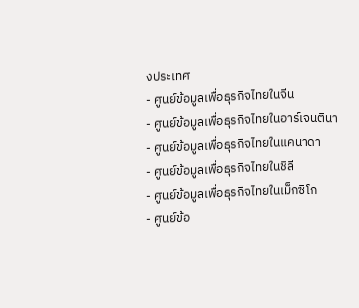งประเทศ
- ศูนย์ข้อมูลเพื่อธุรกิจไทยในจีน
- ศูนย์ข้อมูลเพื่อธุรกิจไทยในอาร์เจนตินา
- ศูนย์ข้อมูลเพื่อธุรกิจไทยในแคนาดา
- ศูนย์ข้อมูลเพื่อธุรกิจไทยในชิลี
- ศูนย์ข้อมูลเพื่อธุรกิจไทยในเม็กซิโก
- ศูนย์ข้อ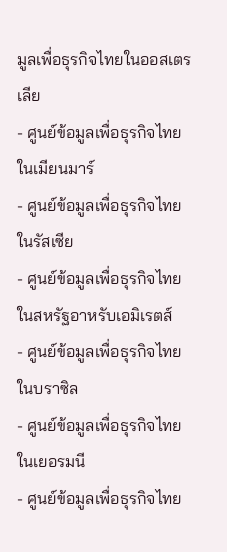มูลเพื่อธุรกิจไทยในออสเตรเลีย
- ศูนย์ข้อมูลเพื่อธุรกิจไทยในเมียนมาร์
- ศูนย์ข้อมูลเพื่อธุรกิจไทยในรัสเซีย
- ศูนย์ข้อมูลเพื่อธุรกิจไทยในสหรัฐอาหรับเอมิเรตส์
- ศูนย์ข้อมูลเพื่อธุรกิจไทยในบราซิล
- ศูนย์ข้อมูลเพื่อธุรกิจไทยในเยอรมนี
- ศูนย์ข้อมูลเพื่อธุรกิจไทย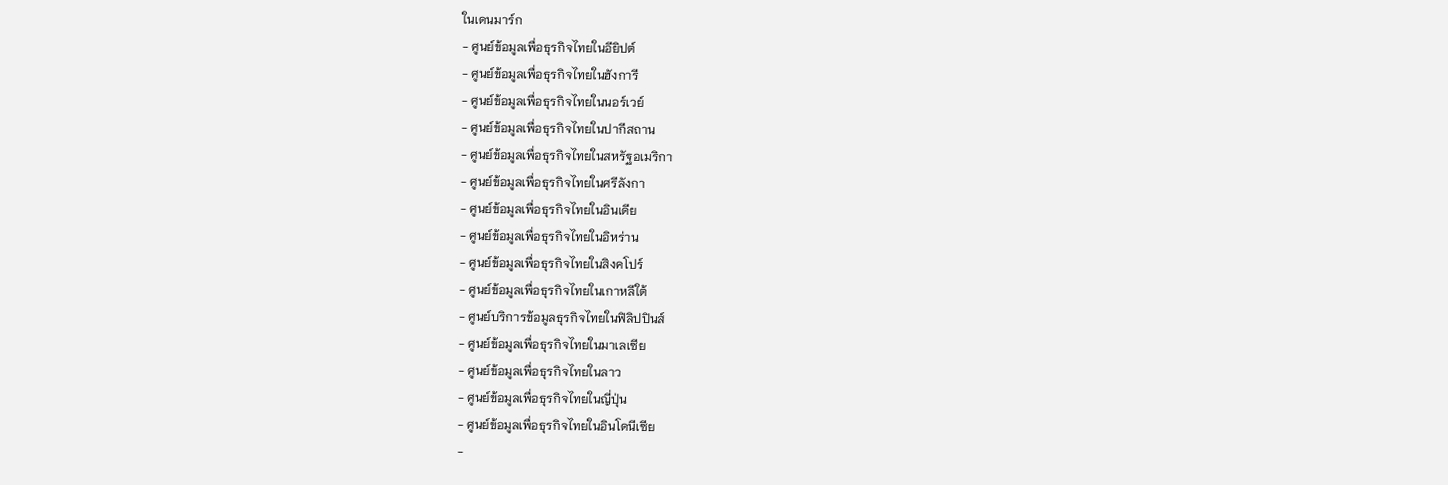ในเดนมาร์ก
- ศูนย์ข้อมูลเพื่อธุรกิจไทยในอียิปต์
- ศูนย์ข้อมูลเพื่อธุรกิจไทยในฮังการี
- ศูนย์ข้อมูลเพื่อธุรกิจไทยในนอร์เวย์
- ศูนย์ข้อมูลเพื่อธุรกิจไทยในปากีสถาน
- ศูนย์ข้อมูลเพื่อธุรกิจไทยในสหรัฐอเมริกา
- ศูนย์ข้อมูลเพื่อธุรกิจไทยในศรีลังกา
- ศูนย์ข้อมูลเพื่อธุรกิจไทยในอินเดีย
- ศูนย์ข้อมูลเพื่อธุรกิจไทยในอิหร่าน
- ศูนย์ข้อมูลเพื่อธุรกิจไทยในสิงคโปร์
- ศูนย์ข้อมูลเพื่อธุรกิจไทยในเกาหลีใต้
- ศูนย์บริการข้อมูลธุรกิจไทยในฟิลิปปินส์
- ศูนย์ข้อมูลเพื่อธุรกิจไทยในมาเลเซีย
- ศูนย์ข้อมูลเพื่อธุรกิจไทยในลาว
- ศูนย์ข้อมูลเพื่อธุรกิจไทยในญี่ปุ่น
- ศูนย์ข้อมูลเพื่อธุรกิจไทยในอินโดนีเซีย
-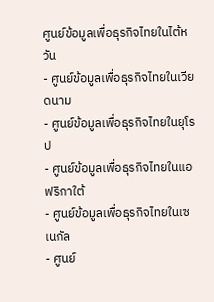ศูนย์ข้อมูลเพื่อธุรกิจไทยในไต้หวัน
- ศูนย์ข้อมูลเพื่อธุรกิจไทยในเวียดนาม
- ศูนย์ข้อมูลเพื่อธุรกิจไทยในยุโรป
- ศูนย์ข้อมูลเพื่อธุรกิจไทยในแอฟริกาใต้
- ศูนย์ข้อมูลเพื่อธุรกิจไทยในเซเนกัล
- ศูนย์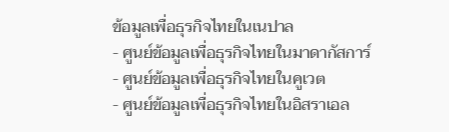ข้อมูลเพื่อธุรกิจไทยในเนปาล
- ศูนย์ข้อมูลเพื่อธุรกิจไทยในมาดากัสการ์
- ศูนย์ข้อมูลเพื่อธุรกิจไทยในคูเวต
- ศูนย์ข้อมูลเพื่อธุรกิจไทยในอิสราเอล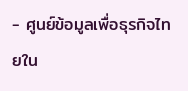- ศูนย์ข้อมูลเพื่อธุรกิจไทยใน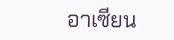อาเซียน